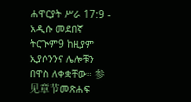ሐዋርያት ሥራ 17:9 - አዲሱ መደበኛ ትርጒም9 ከዚያም ኢያሶንንና ሌሎቹን በዋስ ለቀቋቸው። 参见章节መጽሐፍ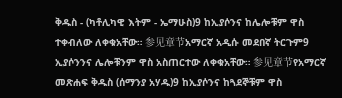ቅዱስ - (ካቶሊካዊ እትም - ኤማሁስ)9 ከኢያሶንና ከሌሎቹም ዋስ ተቀብለው ለቀቁአቸው። 参见章节አማርኛ አዲሱ መደበኛ ትርጉም9 ኢያሶንንና ሌሎቹንም ዋስ አስጠርተው ለቀቁአቸው። 参见章节የአማርኛ መጽሐፍ ቅዱስ (ሰማንያ አሃዱ)9 ከኢያሶንና ከጓደኞቹም ዋስ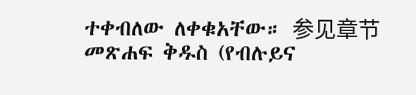ተቀብለው ለቀቁአቸው። 参见章节መጽሐፍ ቅዱስ (የብሉይና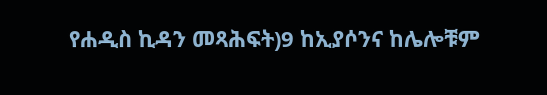የሐዲስ ኪዳን መጻሕፍት)9 ከኢያሶንና ከሌሎቹም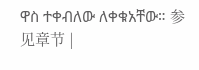ዋስ ተቀብለው ለቀቁአቸው። 参见章节 |